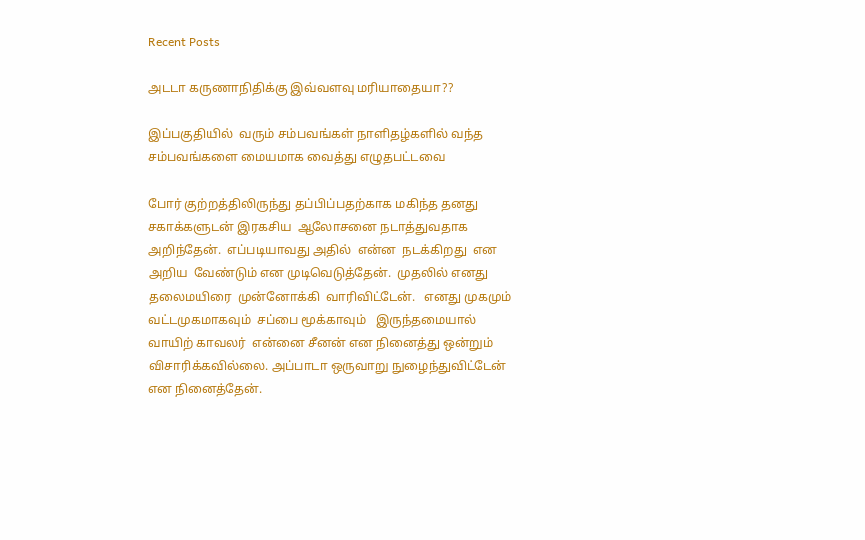Recent Posts

அடடா கருணாநிதிக்கு இவ்வளவு மரியாதையா??

இப்பகுதியில்  வரும் சம்பவங்கள் நாளிதழ்களில் வந்த சம்பவங்களை மையமாக வைத்து எழுதபட்டவை

போர் குற்றத்திலிருந்து தப்பிப்பதற்காக மகிந்த தனது சகாக்களுடன் இரகசிய  ஆலோசனை நடாத்துவதாக அறிந்தேன்.  எப்படியாவது அதில்  என்ன  நடக்கிறது  என அறிய  வேண்டும் என முடிவெடுத்தேன்.  முதலில் எனது தலைமயிரை  முன்னோக்கி  வாரிவிட்டேன்.   எனது முகமும் வட்டமுகமாகவும்  சப்பை மூக்காவும்   இருந்தமையால் வாயிற் காவலர்  என்னை சீனன் என நினைத்து ஒன்றும் விசாரிக்கவில்லை. அப்பாடா ஒருவாறு நுழைந்துவிட்டேன் என நினைத்தேன்.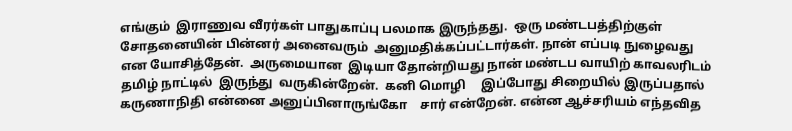எங்கும்  இராணுவ வீரர்கள் பாதுகாப்பு பலமாக இருந்தது.  ஒரு மண்டபத்திற்குள்  சோதனையின் பின்னர் அனைவரும்  அனுமதிக்கப்பட்டார்கள். நான் எப்படி நுழைவது என யோசித்தேன்.  அருமையான  இடியா தோன்றியது நான் மண்டப வாயிற் காவலரிடம் தமிழ் நாட்டில்  இருந்து  வருகின்றேன்.  கனி மொழி     இப்போது சிறையில் இருப்பதால் கருணாநிதி என்னை அனுப்பினாருங்கோ    சார் என்றேன். என்ன ஆச்சரியம் எந்தவித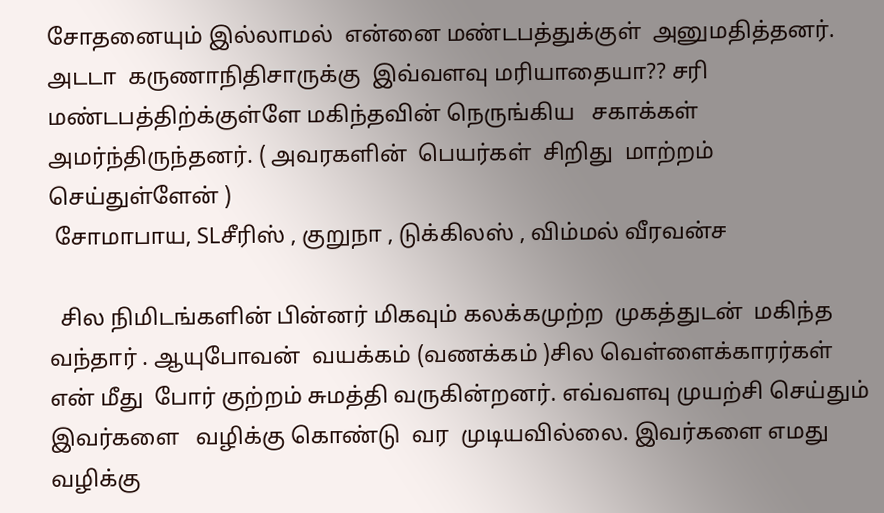சோதனையும் இல்லாமல்  என்னை மண்டபத்துக்குள்  அனுமதித்தனர்.   அடடா  கருணாநிதிசாருக்கு  இவ்வளவு மரியாதையா?? சரி மண்டபத்திற்க்குள்ளே மகிந்தவின் நெருங்கிய   சகாக்கள் அமர்ந்திருந்தனர். ( அவரகளின்  பெயர்கள்  சிறிது  மாற்றம்  செய்துள்ளேன் )
 சோமாபாய, SLசீரிஸ் , குறுநா , டுக்கிலஸ் , விம்மல் வீரவன்ச

  சில நிமிடங்களின் பின்னர் மிகவும் கலக்கமுற்ற  முகத்துடன்  மகிந்த வந்தார் . ஆயுபோவன்  வயக்கம் (வணக்கம் )சில வெள்ளைக்காரர்கள்  என் மீது  போர் குற்றம் சுமத்தி வருகின்றனர். எவ்வளவு முயற்சி செய்தும்  இவர்களை   வழிக்கு கொண்டு  வர  முடியவில்லை. இவர்களை எமது வழிக்கு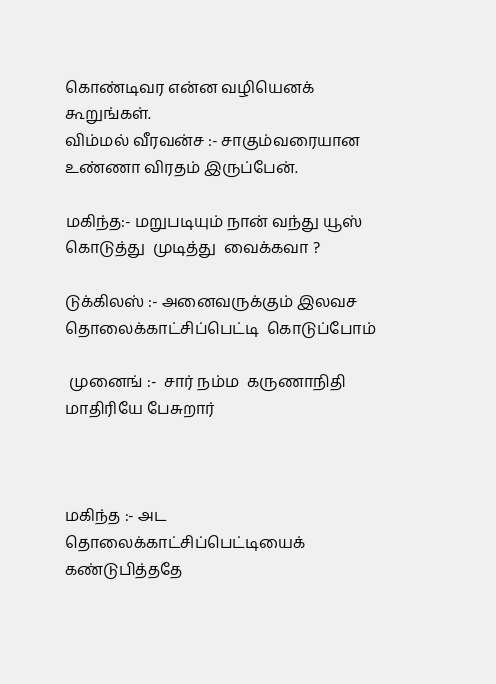கொண்டிவர என்ன வழியெனக் கூறுங்கள்.
விம்மல் வீரவன்ச :- சாகும்வரையான உண்ணா விரதம் இருப்பேன்.

மகிந்த:- மறுபடியும் நான் வந்து யூஸ் கொடுத்து  முடித்து  வைக்கவா ?

டுக்கிலஸ் :- அனைவருக்கும் இலவச   தொலைக்காட்சிப்பெட்டி  கொடுப்போம்

 முனைங் :-  சார் நம்ம  கருணாநிதி மாதிரியே பேசுறார்



மகிந்த :- அட தொலைக்காட்சிப்பெட்டியைக் கண்டுபித்ததே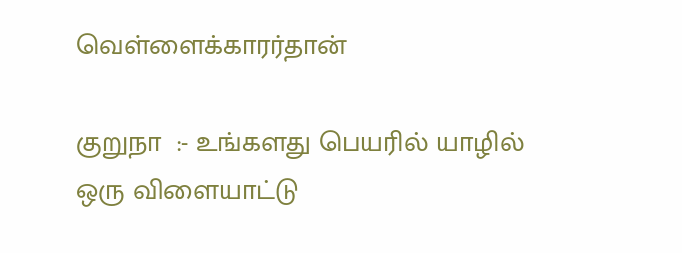வெள்ளைக்காரர்தான்

குறுநா  :- உங்களது பெயரில் யாழில் ஒரு விளையாட்டு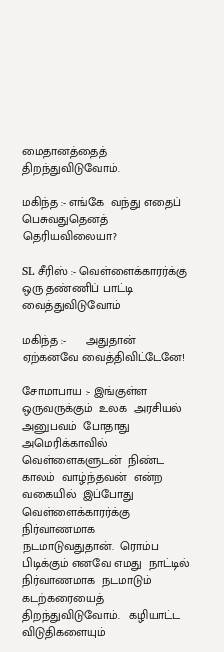மைதானத்தைத் திறந்துவிடுவோம்.

மகிந்த :- எங்கே  வந்து எதைப்  பெசுவதுதெனத்  தெரியவிலையா?

SL சீரிஸ் :- வெள்ளைக்காரர்க்கு ஒரு தண்ணிப் பாட்டி வைத்துவிடுவோம்

மகிந்த :-      அதுதான் ஏற்கனவே வைத்திவிட்டேனே!

சோமாபாய :- இங்குள்ள ஒருவருக்கும்  உலக  அரசியல்  அனுபவம்  போதாது  அமெரிக்காவில்  வெள்ளைகளுடன்  நிண்ட  காலம்  வாழ்ந்தவன்  என்ற  வகையில்  இப்போது  வெள்ளைக்காரர்க்கு நிர்வாணமாக  நடமாடுவதுதான்.  ரொம்ப  பிடிக்கும் எனவே எமது  நாட்டில்  நிர்வாணமாக  நடமாடும் கடற்கரையைத்  திறந்துவிடுவோம்.   கழியாட்ட  விடுதிகளையும்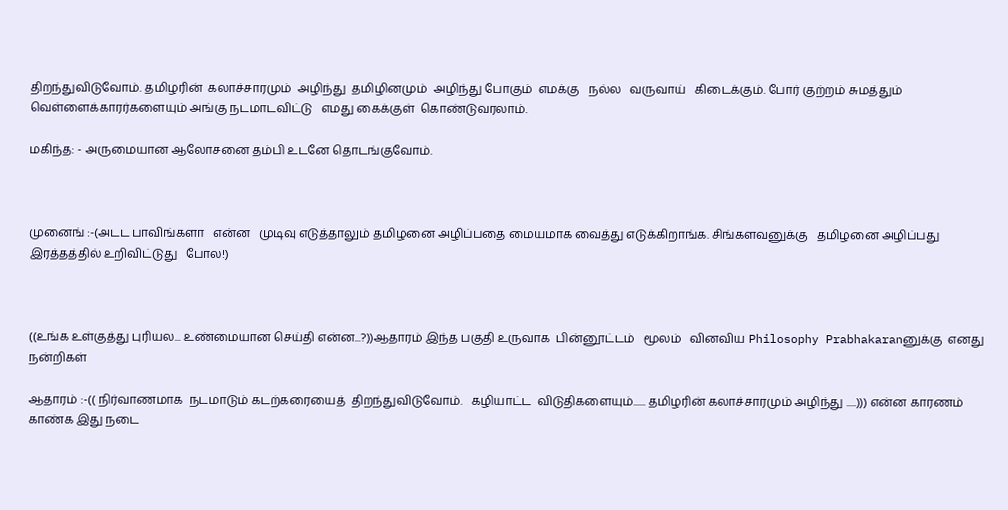திறந்துவிடுவோம். தமிழரின்  கலாச்சாரமும்  அழிந்து  தமிழினமும்  அழிந்து போகும்  எமக்கு   நல்ல   வருவாய்   கிடைக்கும். போர் குற்றம் சுமத்தும் வெள்ளைக்காரர்களையும் அங்கு நடமாடவிட்டு   எமது கைக்குள்  கொண்டுவரலாம்.

மகிந்த: - அருமையான ஆலோசனை தம்பி உடனே தொடங்குவோம்.



முனைங் :-(அடட பாவிங்களா   என்ன   முடிவு எடுத்தாலும் தமிழனை அழிப்பதை மையமாக வைத்து எடுக்கிறாங்க. சிங்களவனுக்கு   தமிழனை அழிப்பது இரத்தத்தில் உறிவிட்டுது   போல!)



((உங்க உள்குத்து புரியல... உண்மையான செய்தி என்ன...?))ஆதாரம் இந்த பகுதி உருவாக  பின்னூட்டம்   மூலம்   வினவிய Philosophy Prabhakaranனுக்கு  எனது  நன்றிகள்

ஆதாரம் :-(( நிர்வாணமாக  நடமாடும் கடற்கரையைத்  திறந்துவிடுவோம்.   கழியாட்ட  விடுதிகளையும்...... தமிழரின் கலாச்சாரமும் அழிந்து .....))) என்ன காரணம் காண்க இது நடை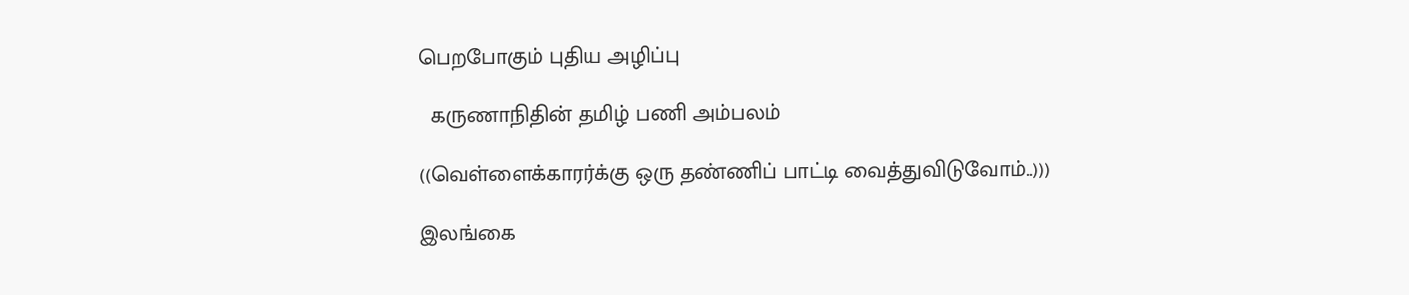பெறபோகும் புதிய அழிப்பு

  கருணாநிதின் தமிழ் பணி அம்பலம்

((வெள்ளைக்காரர்க்கு ஒரு தண்ணிப் பாட்டி வைத்துவிடுவோம்..)))

இலங்கை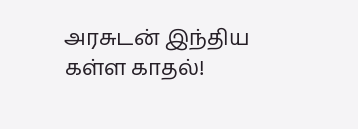அரசுடன் இந்திய கள்ள காதல்!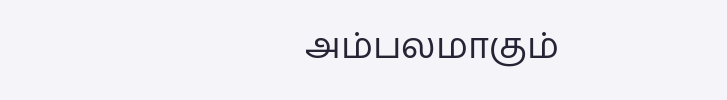அம்பலமாகும்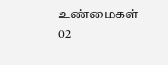உண்மைகள் 02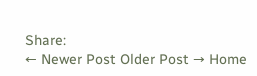Share:
← Newer Post Older Post → Home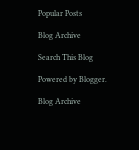Popular Posts

Blog Archive

Search This Blog

Powered by Blogger.

Blog Archive